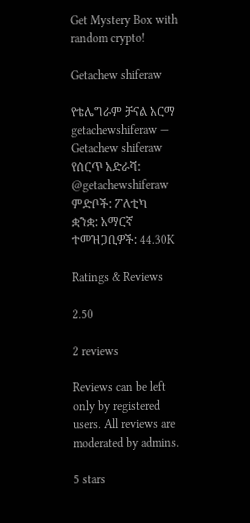Get Mystery Box with random crypto!

Getachew shiferaw

የቴሌግራም ቻናል አርማ getachewshiferaw — Getachew shiferaw
የሰርጥ አድራሻ: @getachewshiferaw
ምድቦች: ፖለቲካ
ቋንቋ: አማርኛ
ተመዝጋቢዎች: 44.30K

Ratings & Reviews

2.50

2 reviews

Reviews can be left only by registered users. All reviews are moderated by admins.

5 stars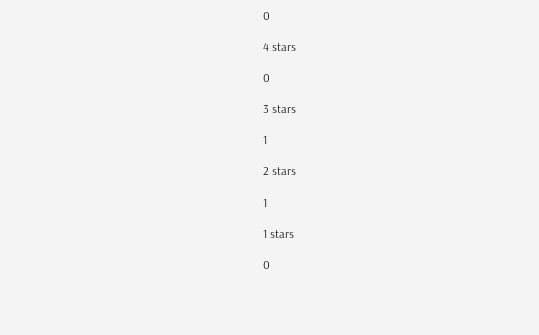0

4 stars

0

3 stars

1

2 stars

1

1 stars

0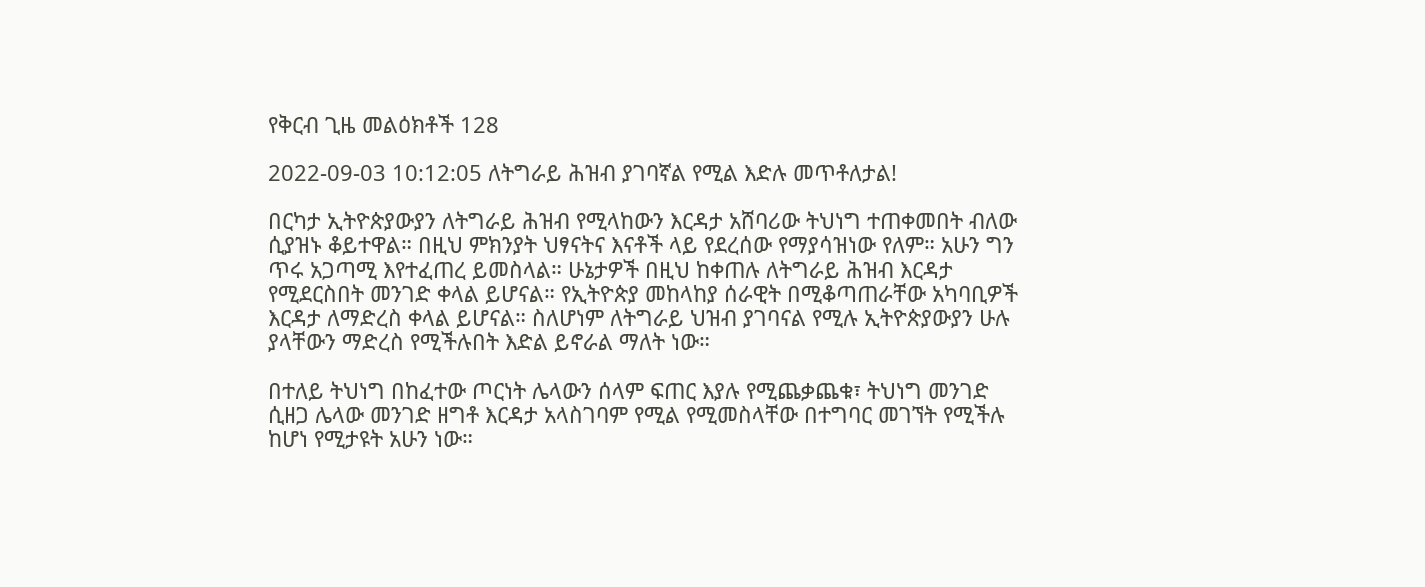የቅርብ ጊዜ መልዕክቶች 128

2022-09-03 10:12:05 ለትግራይ ሕዝብ ያገባኛል የሚል እድሉ መጥቶለታል!

በርካታ ኢትዮጵያውያን ለትግራይ ሕዝብ የሚላከውን እርዳታ አሸባሪው ትህነግ ተጠቀመበት ብለው ሲያዝኑ ቆይተዋል። በዚህ ምክንያት ህፃናትና እናቶች ላይ የደረሰው የማያሳዝነው የለም። አሁን ግን ጥሩ አጋጣሚ እየተፈጠረ ይመስላል። ሁኔታዎች በዚህ ከቀጠሉ ለትግራይ ሕዝብ እርዳታ የሚደርስበት መንገድ ቀላል ይሆናል። የኢትዮጵያ መከላከያ ሰራዊት በሚቆጣጠራቸው አካባቢዎች እርዳታ ለማድረስ ቀላል ይሆናል። ስለሆነም ለትግራይ ህዝብ ያገባናል የሚሉ ኢትዮጵያውያን ሁሉ ያላቸውን ማድረስ የሚችሉበት እድል ይኖራል ማለት ነው።

በተለይ ትህነግ በከፈተው ጦርነት ሌላውን ሰላም ፍጠር እያሉ የሚጨቃጨቁ፣ ትህነግ መንገድ ሲዘጋ ሌላው መንገድ ዘግቶ እርዳታ አላስገባም የሚል የሚመስላቸው በተግባር መገኘት የሚችሉ ከሆነ የሚታዩት አሁን ነው።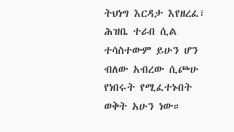ትህነግ እርዳታ እየዘረፈ፣ ሕዝቤ ተራበ ሲል ተሳስተውም ይሁን ሆን ብለው አብረው ሲጮሁ የነበሩት የሚፈተኑበት ወቅት አሁን ነው።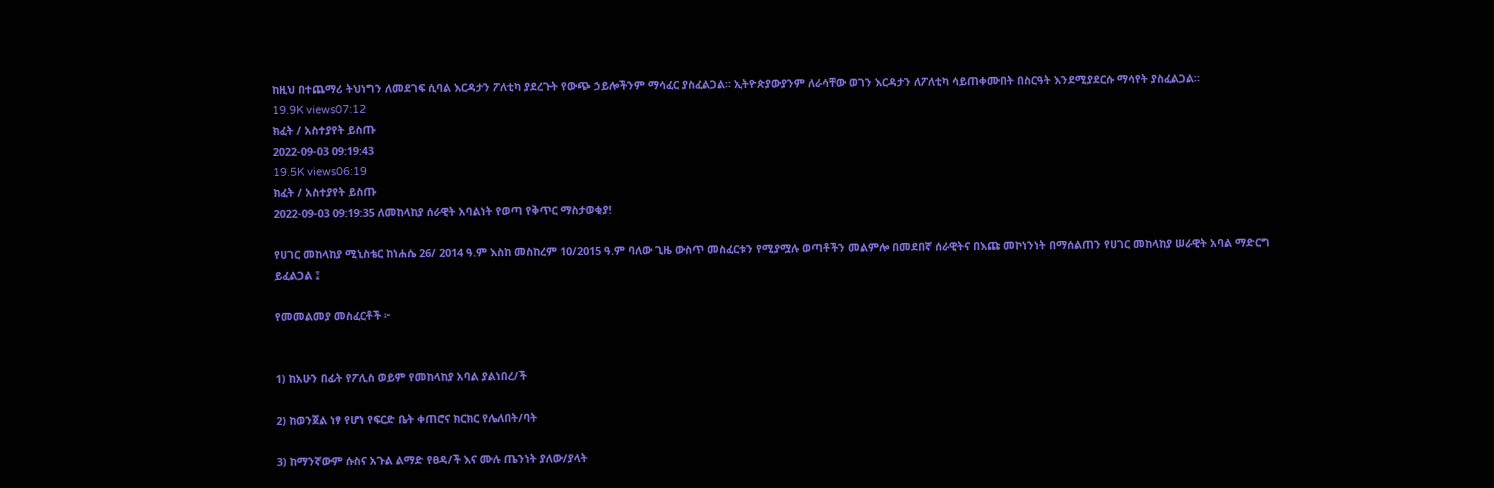ከዚህ በተጨማሪ ትህነግን ለመደገፍ ሲባል እርዳታን ፖለቲካ ያደረጉት የውጭ ኃይሎችንም ማሳፈር ያስፈልጋል። ኢትዮጵያውያንም ለራሳቸው ወገን እርዳታን ለፖለቲካ ሳይጠቀሙበት በስርዓት እንደሚያደርሱ ማሳየት ያስፈልጋል።
19.9K views07:12
ክፈት / አስተያየት ይስጡ
2022-09-03 09:19:43
19.5K views06:19
ክፈት / አስተያየት ይስጡ
2022-09-03 09:19:35 ለመከላከያ ሰራዊት አባልነት የወጣ የቅጥር ማስታወቂያ!

የሀገር መከላከያ ሚኒስቴር ከነሐሴ 26/ 2014 ዓ.ም እስከ መስከረም 10/2015 ዓ.ም ባለው ጊዜ ውስጥ መስፈርቱን የሚያሟሉ ወጣቶችን መልምሎ በመደበኛ ሰራዊትና በእጩ መኮነንነት በማሰልጠን የሀገር መከላከያ ሠራዊት አባል ማድርግ ይፈልጋል ፤

የመመልመያ መስፈርቶች ፦


1) ከአሁን በፊት የፖሊስ ወይም የመከላከያ አባል ያልነበረ/ች

2) ከወንጀል ነፃ የሆነ የፍርድ ቤት ቀጠሮና ክርክር የሌለበት/ባት

3) ከማንኛውም ሱስና አጉል ልማድ የፀዳ/ች እና ሙሉ ጤንነት ያለው/ያላት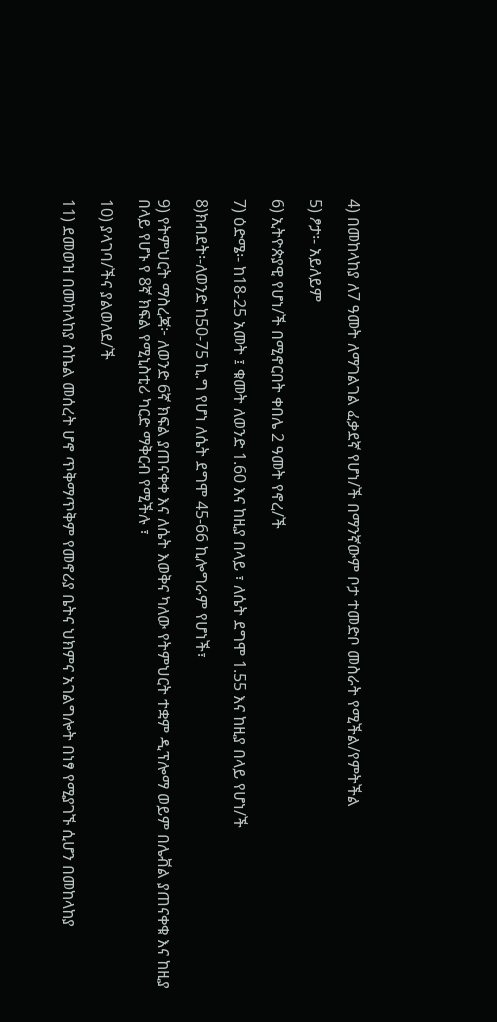4) በመከላከያ ለ7 ዓመት ለማገልገል ፈቃደኛ የሆነ/ች በማንኛውም ቦታ ተመድቦ መስራት የሚችል/የምትችል

5) ፆታ፡- አይለይም

6) ኢትዮጵያዊ የሆነ/ች በሚኖርበት ቀበሌ 2 ዓመት የኖረ/ች

7) ዕድሜ፡- ከ18-25 አመት ፤ ቁመት ለወንድ 1.60 እና ከዚያ በላይ ፣ ለሴት ደግሞ 1.55 እና ከዚያ በላይ የሆነ/ች

8)ክብደት፡-ለወንድ ከ50-75 ኪ.ግ የሆነ ለሴት ደግሞ 45-66 ኪሎግራም የሆነች፣

9) የትምህርት ማስረጃ፦ ለወንድ 6ኛ ክፍል ያጠናቀቀ እና ለሴት እወቅና ካለው የትምህርት ተቋም ዲፕሎማ ወይም በሌቭል ያጠናቀቁ እና ከዚያ በላይ የሆኑ የ 8ኛ ክፍል የሚኒስቲሪ ካርድ ማቅርብ የሚችሉ ፣

10) ያላገባ/ችና ያልወለደ/ች

11) ደመወዝ በመከላከያ ስኬል መሰረት ሆኖ ጥቅማጥቅም የመኖሪያ ቤትና ህክምና አገልግሎት በነፃ የሚያገኙ ሲሆን በመከላከያ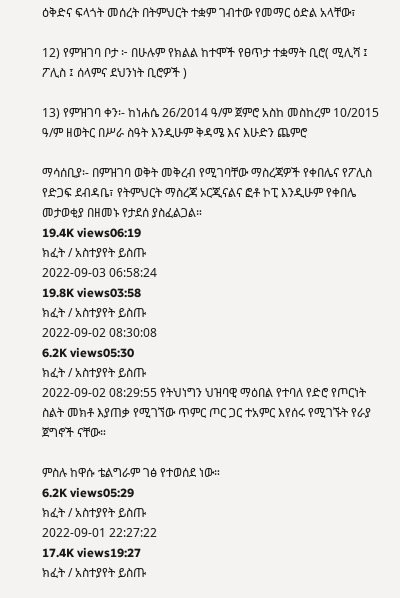ዕቅድና ፍላጎት መሰረት በትምህርት ተቋም ገብተው የመማር ዕድል አላቸው፣

12) የምዝገባ ቦታ ፦ በሁሉም የክልል ከተሞች የፀጥታ ተቋማት ቢሮ( ሚሊሻ ፤ ፖሊስ ፤ ሰላምና ደህንነት ቢሮዎች )

13) የምዝገባ ቀን፡- ከነሐሴ 26/2014 ዓ/ም ጀምሮ አስከ መስከረም 10/2015 ዓ/ም ዘወትር በሥራ ስዓት እንዲሁም ቅዳሜ እና እሁድን ጨምሮ

ማሳሰቢያ፡- በምዝገባ ወቅት መቅረብ የሚገባቸው ማስረጃዎች የቀበሌና የፖሊስ የድጋፍ ደብዳቤ፣ የትምህርት ማስረጃ ኦርጂናልና ፎቶ ኮፒ እንዲሁም የቀበሌ መታወቂያ በዘመኑ የታደሰ ያስፈልጋል።
19.4K views06:19
ክፈት / አስተያየት ይስጡ
2022-09-03 06:58:24
19.8K views03:58
ክፈት / አስተያየት ይስጡ
2022-09-02 08:30:08
6.2K views05:30
ክፈት / አስተያየት ይስጡ
2022-09-02 08:29:55 የትህነግን ህዝባዊ ማዕበል የተባለ የድሮ የጦርነት ስልት መክቶ እያጠቃ የሚገኘው ጥምር ጦር ጋር ተአምር እየሰሩ የሚገኙት የራያ ጀግኖች ናቸው።

ምስሉ ከዋሱ ቴልግራም ገፅ የተወሰደ ነው።
6.2K views05:29
ክፈት / አስተያየት ይስጡ
2022-09-01 22:27:22
17.4K views19:27
ክፈት / አስተያየት ይስጡ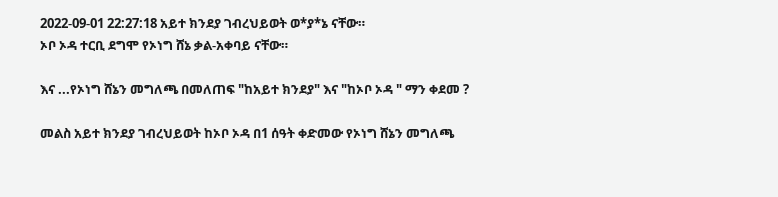2022-09-01 22:27:18 አይተ ክንደያ ገብረህይወት ወ*ያ*ኔ ናቸው።
ኦቦ ኦዳ ተርቢ ደግሞ የኦነግ ሸኔ ቃል-አቀባይ ናቸው።

እና ...የኦነግ ሸኔን መግለጫ በመለጠፍ "ከአይተ ክንደያ" እና "ከኦቦ ኦዳ " ማን ቀደመ ?

መልስ አይተ ክንደያ ገብረህይወት ከኦቦ ኦዳ በ1 ሰዓት ቀድመው የኦነግ ሸኔን መግለጫ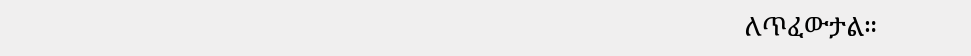ለጥፈውታል።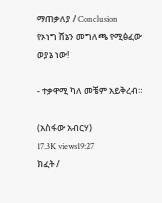ማጠቃለያ / Conclusion
የኦነግ ሸኔን መግለጫ የሚፅፈው ወያኔ ነው!

- ተቃዋሚ ካለ መቼም አይቅረብ።

(አስፋው አብርሃ)
17.3K views19:27
ክፈት /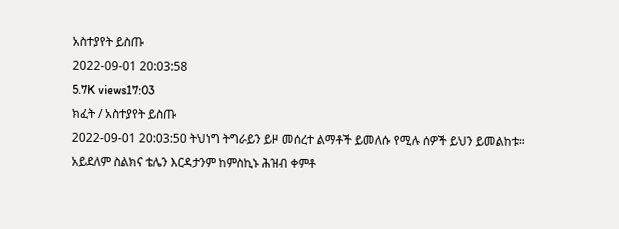አስተያየት ይስጡ
2022-09-01 20:03:58
5.7K views17:03
ክፈት / አስተያየት ይስጡ
2022-09-01 20:03:50 ትህነግ ትግራይን ይዞ መሰረተ ልማቶች ይመለሱ የሚሉ ሰዎች ይህን ይመልከቱ። አይደለም ስልክና ቴሌን እርዳታንም ከምስኪኑ ሕዝብ ቀምቶ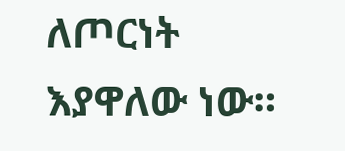ለጦርነት እያዋለው ነው።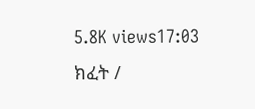5.8K views17:03
ክፈት /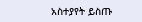አስተያየት ይስጡ